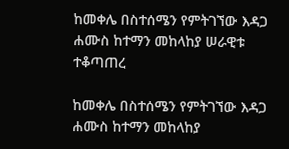ከመቀሌ በስተሰሜን የምትገኘው እዳጋ ሐሙስ ከተማን መከላከያ ሠራዊቱ ተቆጣጠረ

ከመቀሌ በስተሰሜን የምትገኘው እዳጋ ሐሙስ ከተማን መከላከያ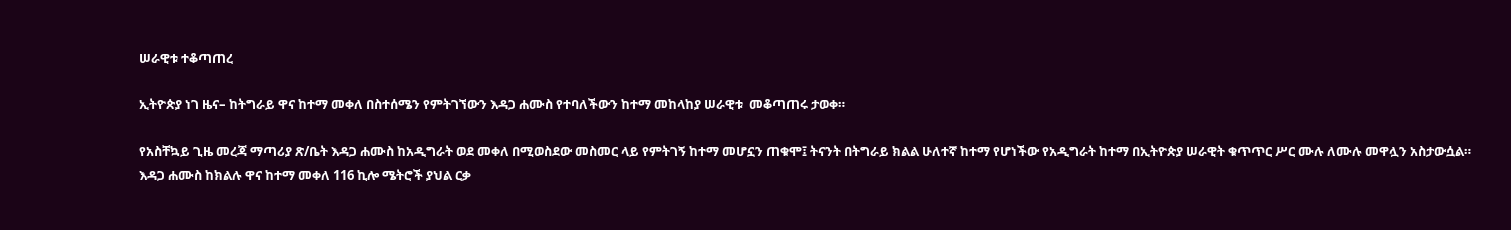ሠራዊቱ ተቆጣጠረ

ኢትዮጵያ ነገ ዜና– ከትግራይ ዋና ከተማ መቀለ በስተሰሜን የምትገኘውን እዳጋ ሐሙስ የተባለችውን ከተማ መከላከያ ሠራዊቱ  መቆጣጠሩ ታወቀ።

የአስቸኳይ ጊዜ መረጃ ማጣሪያ ጽ/ቤት እዳጋ ሐሙስ ከአዲግራት ወደ መቀለ በሚወስደው መስመር ላይ የምትገኝ ከተማ መሆኗን ጠቁሞ፤ ትናንት በትግራይ ክልል ሁለተኛ ከተማ የሆነችው የአዲግራት ከተማ በኢትዮጵያ ሠራዊት ቁጥጥር ሥር ሙሉ ለሙሉ መዋሏን አስታውሷል።
እዳጋ ሐሙስ ከክልሉ ዋና ከተማ መቀለ 116 ኪሎ ሜትሮች ያህል ርቃ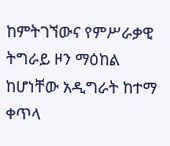ከምትገኘውና የምሥራቃዊ ትግራይ ዞን ማዕከል ከሆነቸው አዲግራት ከተማ ቀጥላ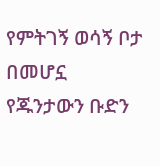የምትገኝ ወሳኝ ቦታ በመሆኗ የጁንታውን ቡድን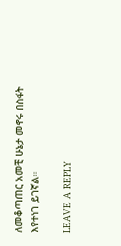ለመቆጣጠር አመቺ ሁኔታ መኖሩ በስፋት እየተነገ ይገኛል።

LEAVE A REPLY